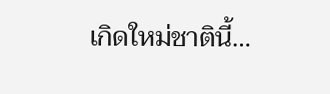เกิดใหม่ชาตินี้…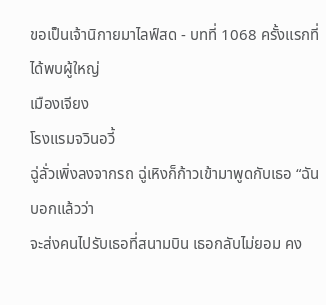ขอเป็นเจ้านิกายมาไลฟ์สด - บทที่ 1068 ครั้งแรกที่ได้พบผู้ใหญ่
เมืองเจียง
โรงแรมจวินอวี้
ฉู่ลั่วเพิ่งลงจากรถ ฉู่เหิงก็ก้าวเข้ามาพูดกับเธอ “ฉันบอกแล้วว่า
จะส่งคนไปรับเธอที่สนามบิน เธอกลับไม่ยอม คง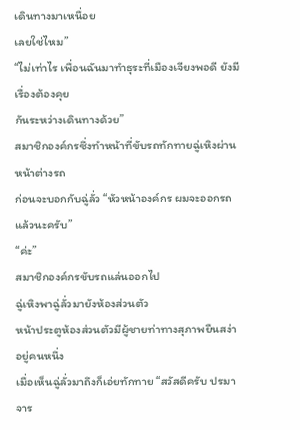เดินทางมาเหนื่อย
เลยใช่ไหม”
“ไม่เท่าไร เพื่อนฉันมาทำธุระที่เมืองเจียงพอดี ยังมีเรื่องต้องคุย
กันระหว่างเดินทางด้วย”
สมาชิกองค์กรซึ่งทำหน้าที่ขับรถทักทายฉู่เหิงผ่านหน้าต่างรถ
ก่อนจะบอกกับฉู่ลั่ว “หัวหน้าองค์กร ผมจะออกรถแล้วนะครับ”
“ค่ะ”
สมาชิกองค์กรขับรถแล่นออกไป
ฉู่เหิงพาฉู่ลั่วมายังห้องส่วนตัว
หน้าประตูห้องส่วนตัวมีผู้ชายท่าทางสุภาพยืนสง่าอยู่คนหนึ่ง
เมื่อเห็นฉู่ลั่วมาถึงก็เอ่ยทักทาย “สวัสดีครับ ปรมาจาร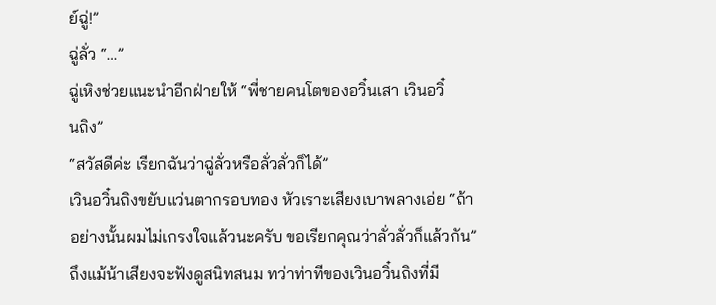ย์ฉู่!”
ฉู่ลั่ว “…”
ฉู่เหิงช่วยแนะนำอีกฝ่ายให้ “พี่ชายคนโตของอวิ๋นเสา เวินอวิ๋
นถิง”
“สวัสดีค่ะ เรียกฉันว่าฉู่ลั่วหรือลั่วลั่วก็ได้”
เวินอวิ๋นถิงขยับแว่นตากรอบทอง หัวเราะเสียงเบาพลางเอ่ย “ถ้า
อย่างนั้นผมไม่เกรงใจแล้วนะครับ ขอเรียกคุณว่าลั่วลั่วก็แล้วกัน”
ถึงแม้น้าเสียงจะฟังดูสนิทสนม ทว่าท่าทีของเวินอวิ๋นถิงที่มี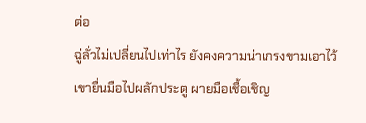ต่อ
ฉู่ลั่วไม่เปลี่ยนไปเท่าไร ยังคงความน่าเกรงขามเอาไว้
เขายื่นมือไปผลักประตู ผายมือเชื้อเชิญ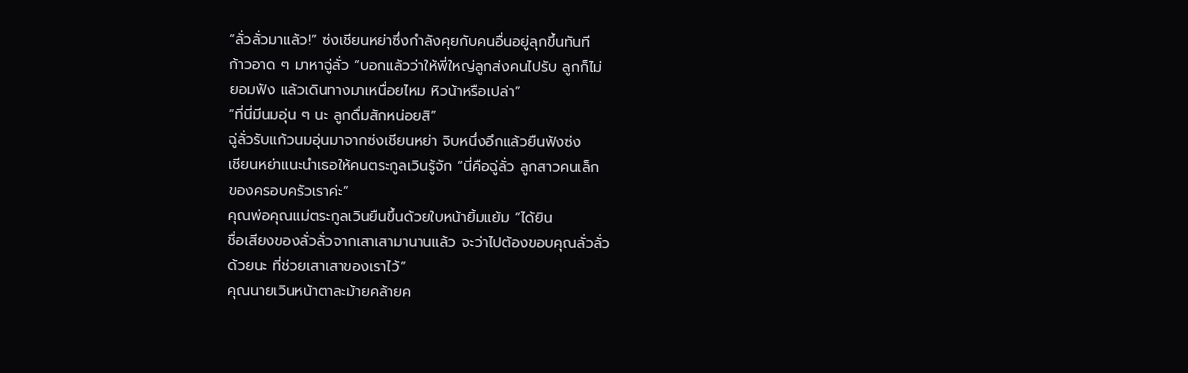“ลั่วลั่วมาแล้ว!” ซ่งเชียนหย่าซึ่งกำลังคุยกับคนอื่นอยู่ลุกขึ้นทันที
ก้าวอาด ๆ มาหาฉู่ลั่ว “บอกแล้วว่าให้พี่ใหญ่ลูกส่งคนไปรับ ลูกก็ไม่
ยอมฟัง แล้วเดินทางมาเหนื่อยไหม หิวน้าหรือเปล่า”
“ที่นี่มีนมอุ่น ๆ นะ ลูกดื่มสักหน่อยสิ”
ฉู่ลั่วรับแก้วนมอุ่นมาจากซ่งเชียนหย่า จิบหนึ่งอึกแล้วยืนฟังซ่ง
เชียนหย่าแนะนำเธอให้คนตระกูลเวินรู้จัก “นี่คือฉู่ลั่ว ลูกสาวคนเล็ก
ของครอบครัวเราค่ะ”
คุณพ่อคุณแม่ตระกูลเวินยืนขึ้นด้วยใบหน้ายิ้มแย้ม “ได้ยิน
ชื่อเสียงของลั่วลั่วจากเสาเสามานานแล้ว จะว่าไปต้องขอบคุณลั่วลั่ว
ด้วยนะ ที่ช่วยเสาเสาของเราไว้”
คุณนายเวินหน้าตาละม้ายคล้ายค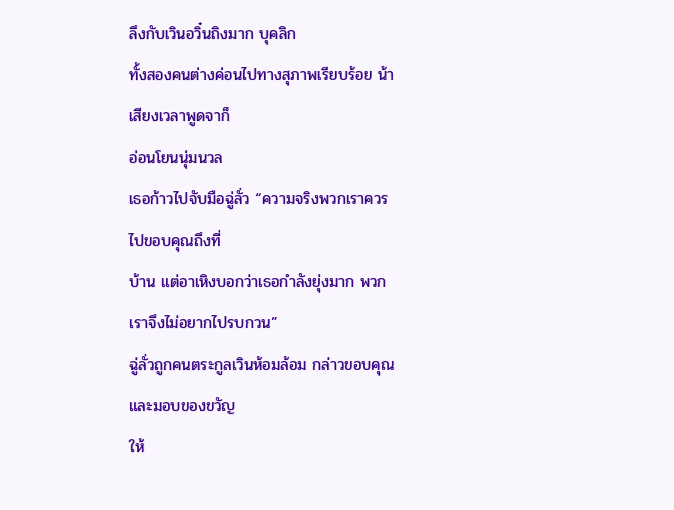ลึงกับเวินอวิ๋นถิงมาก บุคลิก
ทั้งสองคนต่างค่อนไปทางสุภาพเรียบร้อย น้าเสียงเวลาพูดจาก็
อ่อนโยนนุ่มนวล
เธอก้าวไปจับมือฉู่ลั่ว “ความจริงพวกเราควรไปขอบคุณถึงที่
บ้าน แต่อาเหิงบอกว่าเธอกำลังยุ่งมาก พวกเราจึงไม่อยากไปรบกวน”
ฉู่ลั่วถูกคนตระกูลเวินห้อมล้อม กล่าวขอบคุณและมอบของขวัญ
ให้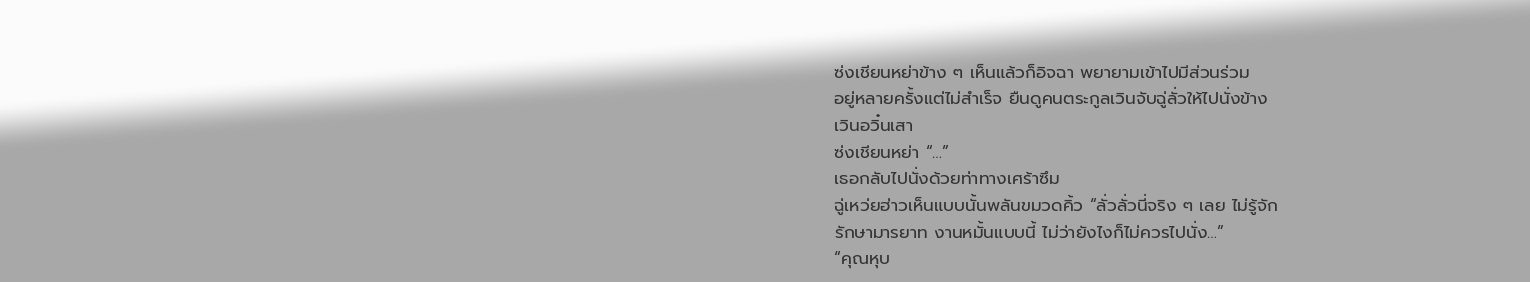ซ่งเชียนหย่าข้าง ๆ เห็นแล้วก็อิจฉา พยายามเข้าไปมีส่วนร่วม
อยู่หลายครั้งแต่ไม่สำเร็จ ยืนดูคนตระกูลเวินจับฉู่ลั่วให้ไปนั่งข้าง
เวินอวิ๋นเสา
ซ่งเชียนหย่า “…”
เธอกลับไปนั่งด้วยท่าทางเศร้าซึม
ฉู่เหว่ยฮ่าวเห็นแบบนั้นพลันขมวดคิ้ว “ลั่วลั่วนี่จริง ๆ เลย ไม่รู้จัก
รักษามารยาท งานหมั้นแบบนี้ ไม่ว่ายังไงก็ไม่ควรไปนั่ง…”
“คุณหุบ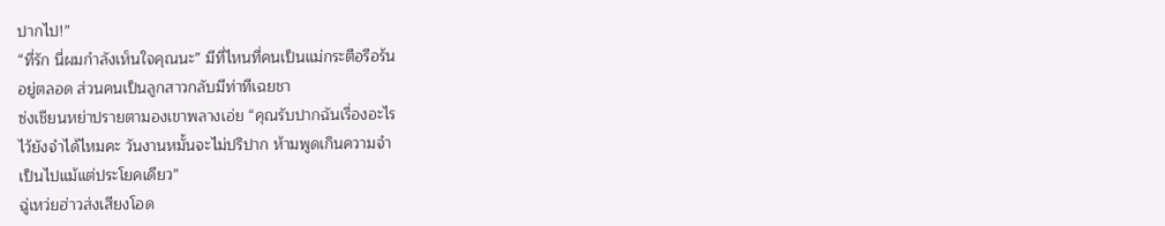ปากไป!”
“ที่รัก นี่ผมกำลังเห็นใจคุณนะ” มีที่ไหนที่คนเป็นแม่กระตือรือร้น
อยู่ตลอด ส่วนคนเป็นลูกสาวกลับมีท่าทีเฉยชา
ซ่งเชียนหย่าปรายตามองเขาพลางเอ่ย “คุณรับปากฉันเรื่องอะไร
ไว้ยังจำได้ไหมคะ วันงานหมั้นจะไม่ปริปาก ห้ามพูดเกินความจำ
เป็นไปแม้แต่ประโยคเดียว”
ฉู่เหว่ยฮ่าวส่งเสียงโอด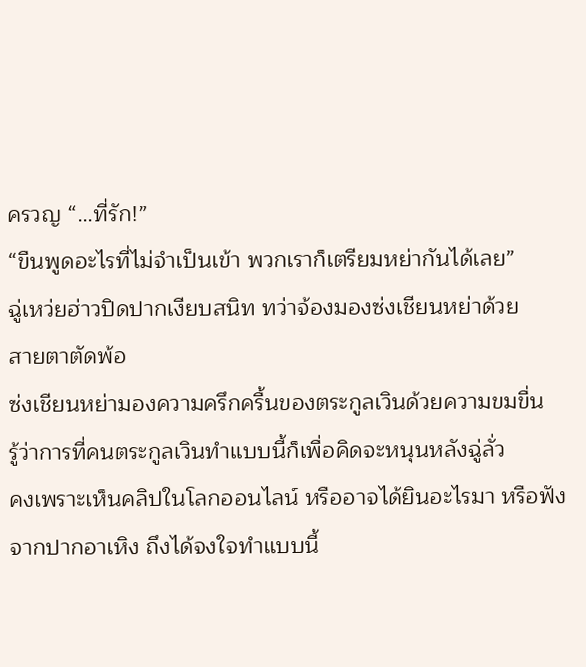ครวญ “…ที่รัก!”
“ขืนพูดอะไรที่ไม่จำเป็นเข้า พวกเราก็เตรียมหย่ากันได้เลย”
ฉู่เหว่ยฮ่าวปิดปากเงียบสนิท ทว่าจ้องมองซ่งเชียนหย่าด้วย
สายตาตัดพ้อ
ซ่งเชียนหย่ามองความครึกครื้นของตระกูลเวินด้วยความขมขื่น
รู้ว่าการที่คนตระกูลเวินทำแบบนี้ก็เพื่อคิดจะหนุนหลังฉู่ลั่ว
คงเพราะเห็นคลิปในโลกออนไลน์ หรืออาจได้ยินอะไรมา หรือฟัง
จากปากอาเหิง ถึงได้จงใจทำแบบนี้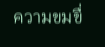ความขมขื่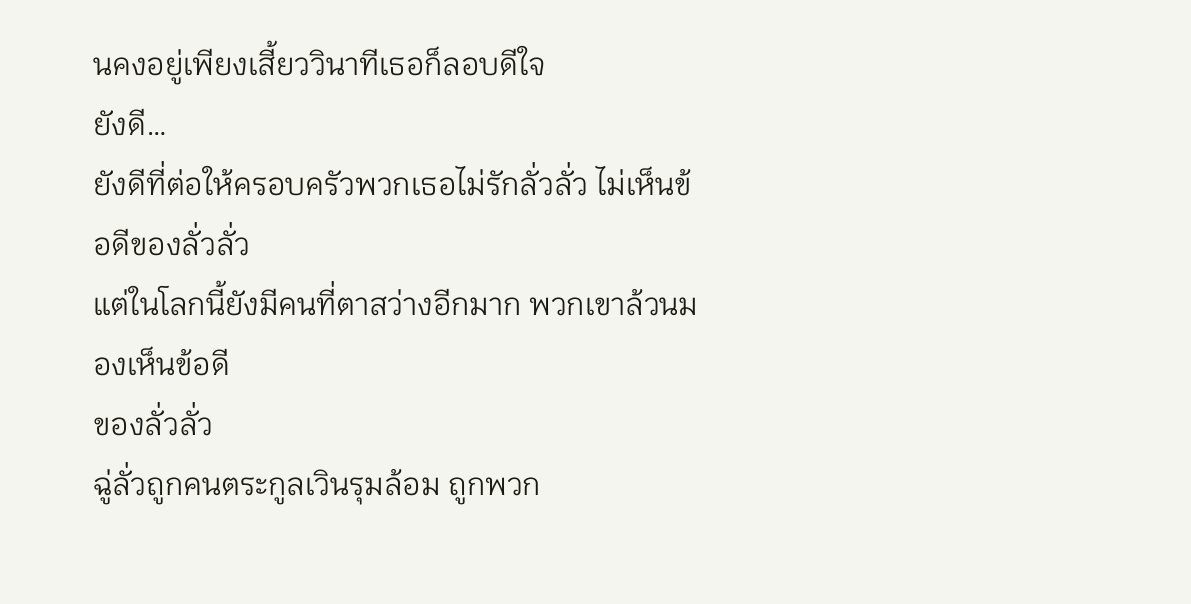นคงอยู่เพียงเสี้ยววินาทีเธอก็ลอบดีใจ
ยังดี…
ยังดีที่ต่อให้ครอบครัวพวกเธอไม่รักลั่วลั่ว ไม่เห็นข้อดีของลั่วลั่ว
แต่ในโลกนี้ยังมีคนที่ตาสว่างอีกมาก พวกเขาล้วนมองเห็นข้อดี
ของลั่วลั่ว
ฉู่ลั่วถูกคนตระกูลเวินรุมล้อม ถูกพวก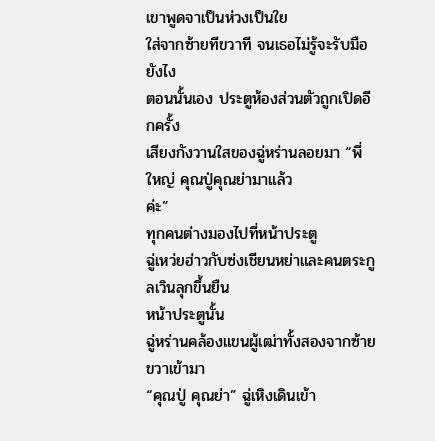เขาพูดจาเป็นห่วงเป็นใย
ใส่จากซ้ายทีขวาที จนเธอไม่รู้จะรับมือยังไง
ตอนนั้นเอง ประตูห้องส่วนตัวถูกเปิดอีกครั้ง
เสียงกังวานใสของฉู่หร่านลอยมา “พี่ใหญ่ คุณปู่คุณย่ามาแล้ว
ค่ะ”
ทุกคนต่างมองไปที่หน้าประตู
ฉู่เหว่ยฮ่าวกับซ่งเชียนหย่าและคนตระกูลเวินลุกขึ้นยืน
หน้าประตูนั้น
ฉู่หร่านคล้องแขนผู้เฒ่าทั้งสองจากซ้ายขวาเข้ามา
“คุณปู่ คุณย่า” ฉู่เหิงเดินเข้า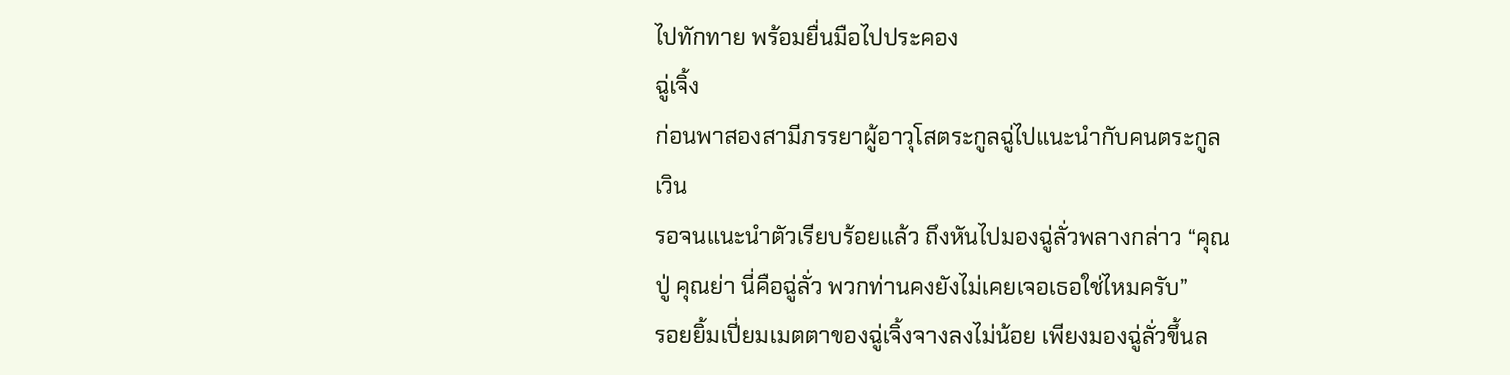ไปทักทาย พร้อมยื่นมือไปประคอง
ฉู่เจิ้ง
ก่อนพาสองสามีภรรยาผู้อาวุโสตระกูลฉู่ไปแนะนำกับคนตระกูล
เวิน
รอจนแนะนำตัวเรียบร้อยแล้ว ถึงหันไปมองฉู่ลั่วพลางกล่าว “คุณ
ปู่ คุณย่า นี่คือฉู่ลั่ว พวกท่านคงยังไม่เคยเจอเธอใช่ไหมครับ”
รอยยิ้มเปี่ยมเมตตาของฉู่เจิ้งจางลงไม่น้อย เพียงมองฉู่ลั่วขึ้นล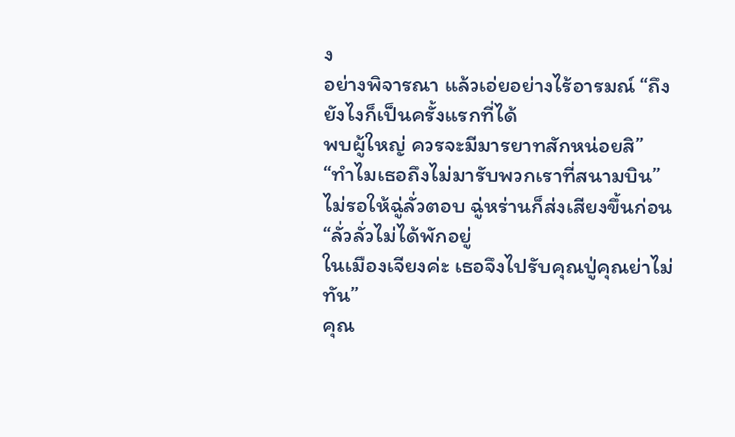ง
อย่างพิจารณา แล้วเอ่ยอย่างไร้อารมณ์ “ถึงยังไงก็เป็นครั้งแรกที่ได้
พบผู้ใหญ่ ควรจะมีมารยาทสักหน่อยสิ”
“ทำไมเธอถึงไม่มารับพวกเราที่สนามบิน”
ไม่รอให้ฉู่ลั่วตอบ ฉู่หร่านก็ส่งเสียงขึ้นก่อน “ลั่วลั่วไม่ได้พักอยู่
ในเมืองเจียงค่ะ เธอจึงไปรับคุณปู่คุณย่าไม่ทัน”
คุณ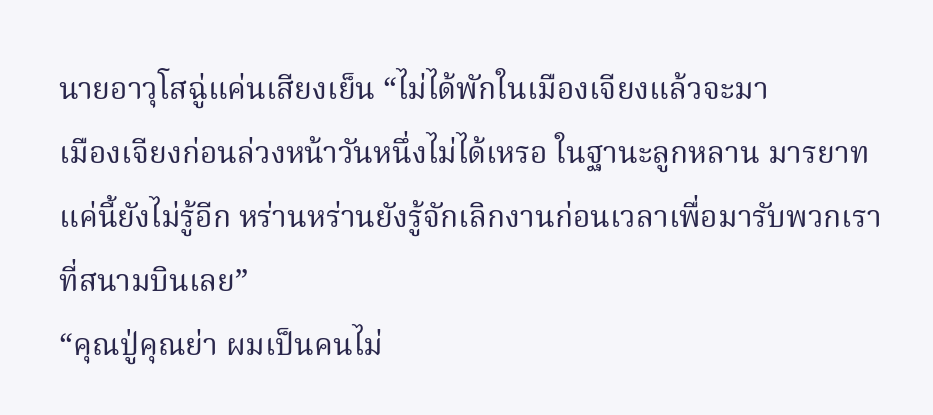นายอาวุโสฉู่แค่นเสียงเย็น “ไม่ได้พักในเมืองเจียงแล้วจะมา
เมืองเจียงก่อนล่วงหน้าวันหนึ่งไม่ได้เหรอ ในฐานะลูกหลาน มารยาท
แค่นี้ยังไม่รู้อีก หร่านหร่านยังรู้จักเลิกงานก่อนเวลาเพื่อมารับพวกเรา
ที่สนามบินเลย”
“คุณปู่คุณย่า ผมเป็นคนไม่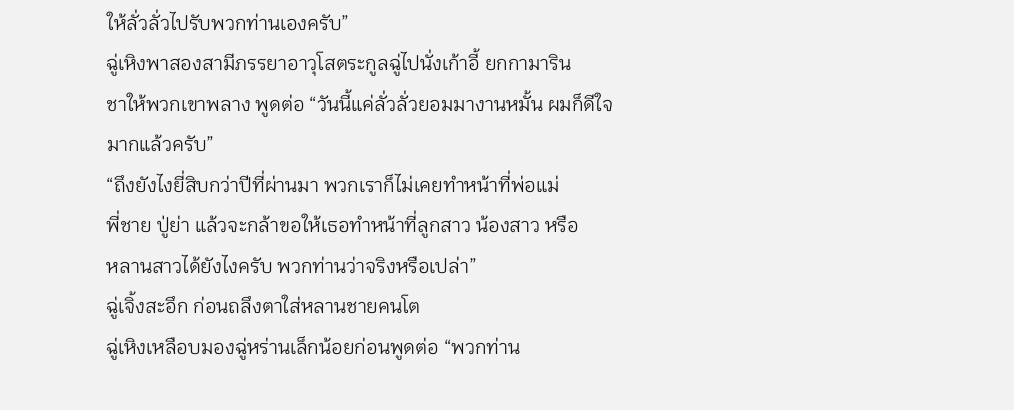ให้ลั่วลั่วไปรับพวกท่านเองครับ”
ฉู่เหิงพาสองสามีภรรยาอาวุโสตระกูลฉู่ไปนั่งเก้าอี้ ยกกามาริน
ชาให้พวกเขาพลาง พูดต่อ “วันนี้แค่ลั่วลั่วยอมมางานหมั้น ผมก็ดีใจ
มากแล้วครับ”
“ถึงยังไงยี่สิบกว่าปีที่ผ่านมา พวกเราก็ไม่เคยทำหน้าที่พ่อแม่
พี่ชาย ปู่ย่า แล้วจะกล้าขอให้เธอทำหน้าที่ลูกสาว น้องสาว หรือ
หลานสาวได้ยังไงครับ พวกท่านว่าจริงหรือเปล่า”
ฉู่เจิ้งสะอึก ก่อนถลึงตาใส่หลานชายคนโต
ฉู่เหิงเหลือบมองฉู่หร่านเล็กน้อยก่อนพูดต่อ “พวกท่าน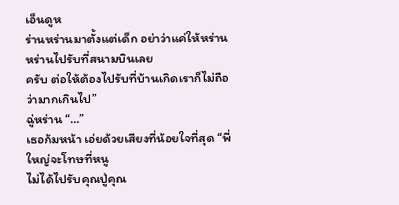เอ็นดูห
ร่านหร่านมาตั้งแต่เด็ก อย่าว่าแค่ให้หร่านหร่านไปรับที่สนามบินเลย
ครับ ต่อให้ต้องไปรับที่บ้านเกิดเราก็ไม่ถือว่ามากเกินไป”
ฉู่หร่าน “…”
เธอก้มหน้า เอ่ยด้วยเสียงที่น้อยใจที่สุด “พี่ใหญ่จะโทษที่หนู
ไม่ได้ไปรับคุณปู่คุณ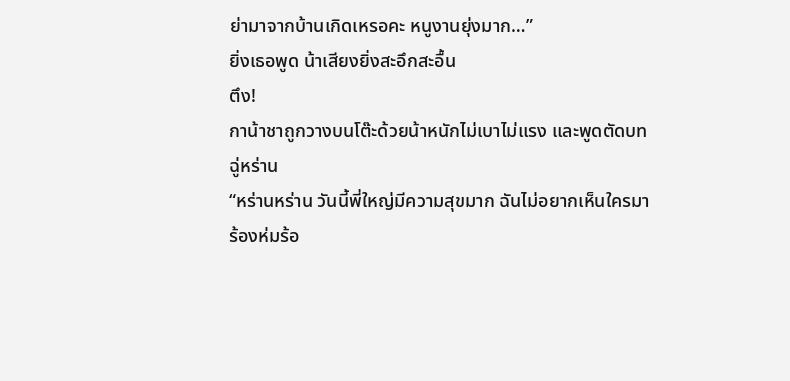ย่ามาจากบ้านเกิดเหรอคะ หนูงานยุ่งมาก…”
ยิ่งเธอพูด น้าเสียงยิ่งสะอึกสะอื้น
ตึง!
กาน้าชาถูกวางบนโต๊ะด้วยน้าหนักไม่เบาไม่แรง และพูดตัดบท
ฉู่หร่าน
“หร่านหร่าน วันนี้พี่ใหญ่มีความสุขมาก ฉันไม่อยากเห็นใครมา
ร้องห่มร้อ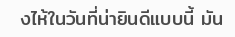งไห้ในวันที่น่ายินดีแบบนี้ มัน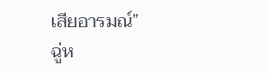เสียอารมณ์”
ฉู่ห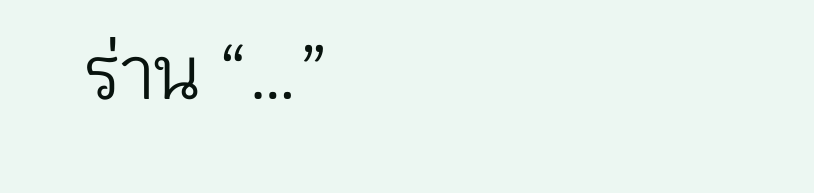ร่าน “…”